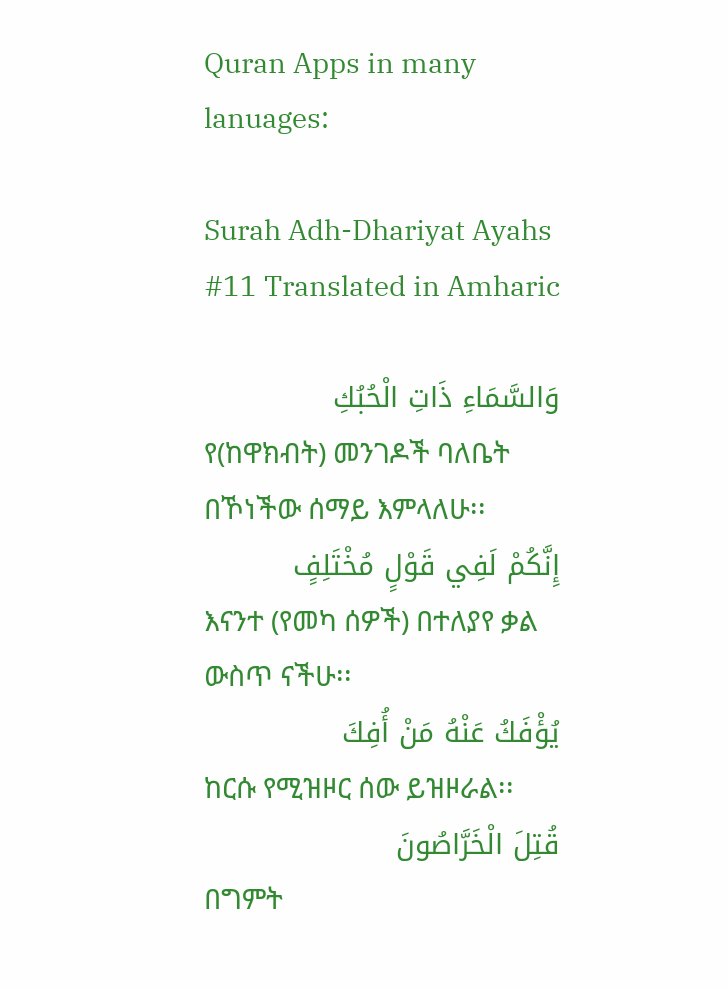Quran Apps in many lanuages:

Surah Adh-Dhariyat Ayahs #11 Translated in Amharic

وَالسَّمَاءِ ذَاتِ الْحُبُكِ
የ(ከዋክብት) መንገዶች ባለቤት በኾነችው ሰማይ እምላለሁ፡፡
إِنَّكُمْ لَفِي قَوْلٍ مُخْتَلِفٍ
እናንተ (የመካ ሰዎች) በተለያየ ቃል ውስጥ ናችሁ፡፡
يُؤْفَكُ عَنْهُ مَنْ أُفِكَ
ከርሱ የሚዝዞር ሰው ይዝዞራል፡፡
قُتِلَ الْخَرَّاصُونَ
በግምት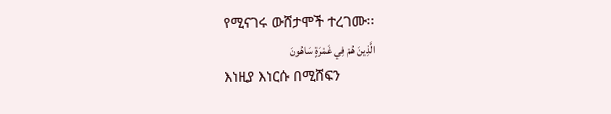የሚናገሩ ውሸታሞች ተረገሙ፡፡
الَّذِينَ هُمْ فِي غَمْرَةٍ سَاهُونَ
እነዚያ እነርሱ በሚሸፍን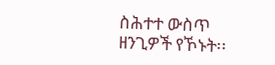ስሕተተ ውስጥ ዘንጊዎች የኾኑት፡፡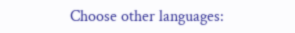Choose other languages: